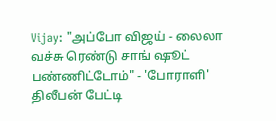Vijay: "அப்போ விஜய் - லைலா வச்சு ரெண்டு சாங் ஷூட் பண்ணிட்டோம்" - 'போராளி' திலீபன் பேட்டி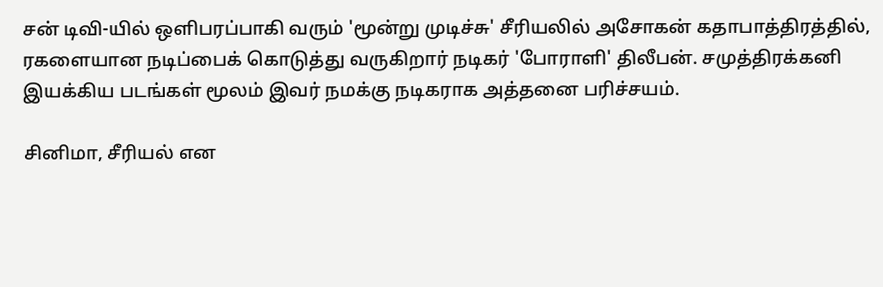சன் டிவி-யில் ஒளிபரப்பாகி வரும் 'மூன்று முடிச்சு' சீரியலில் அசோகன் கதாபாத்திரத்தில், ரகளையான நடிப்பைக் கொடுத்து வருகிறார் நடிகர் 'போராளி' திலீபன். சமுத்திரக்கனி இயக்கிய படங்கள் மூலம் இவர் நமக்கு நடிகராக அத்தனை பரிச்சயம்.

சினிமா, சீரியல் என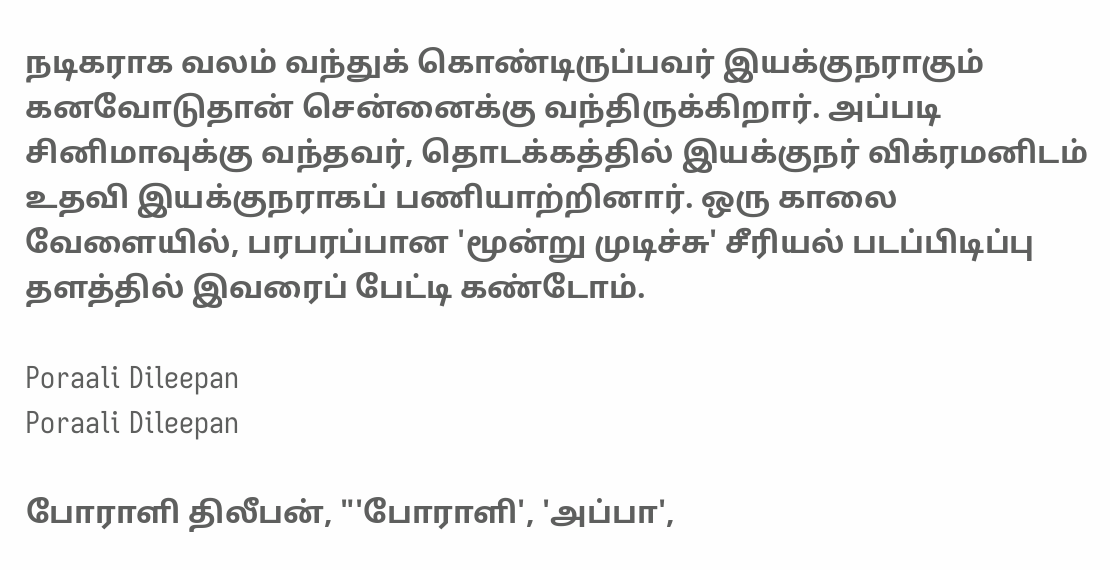நடிகராக வலம் வந்துக் கொண்டிருப்பவர் இயக்குநராகும் கனவோடுதான் சென்னைக்கு வந்திருக்கிறார். அப்படி சினிமாவுக்கு வந்தவர், தொடக்கத்தில் இயக்குநர் விக்ரமனிடம் உதவி இயக்குநராகப் பணியாற்றினார். ஒரு காலை வேளையில், பரபரப்பான 'மூன்று முடிச்சு' சீரியல் படப்பிடிப்பு தளத்தில் இவரைப் பேட்டி கண்டோம்.

Poraali Dileepan
Poraali Dileepan

போராளி திலீபன், "'போராளி', 'அப்பா',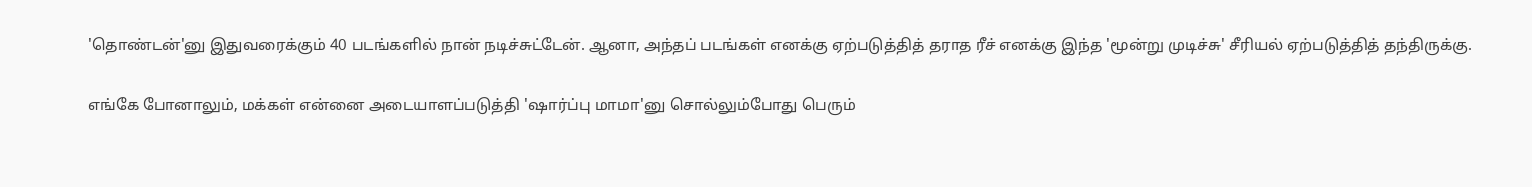'தொண்டன்'னு இதுவரைக்கும் 40 படங்களில் நான் நடிச்சுட்டேன். ஆனா, அந்தப் படங்கள் எனக்கு ஏற்படுத்தித் தராத ரீச் எனக்கு இந்த 'மூன்று முடிச்சு' சீரியல் ஏற்படுத்தித் தந்திருக்கு.

எங்கே போனாலும், மக்கள் என்னை அடையாளப்படுத்தி 'ஷார்ப்பு மாமா'னு சொல்லும்போது பெரும்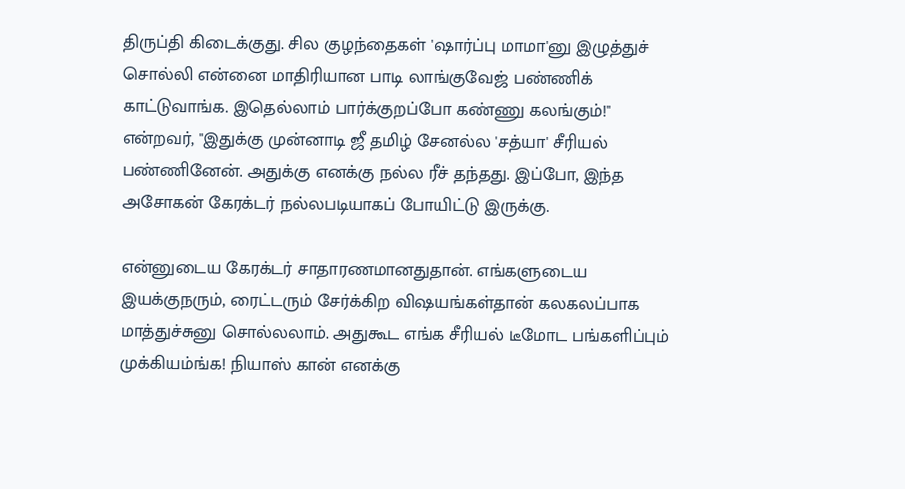திருப்தி கிடைக்குது. சில குழந்தைகள் 'ஷார்ப்பு மாமா'னு இழுத்துச் சொல்லி என்னை மாதிரியான பாடி லாங்குவேஜ் பண்ணிக் காட்டுவாங்க. இதெல்லாம் பார்க்குறப்போ கண்ணு கலங்கும்!" என்றவர், "இதுக்கு முன்னாடி ஜீ தமிழ் சேனல்ல 'சத்யா' சீரியல் பண்ணினேன். அதுக்கு எனக்கு நல்ல ரீச் தந்தது. இப்போ, இந்த அசோகன் கேரக்டர் நல்லபடியாகப் போயிட்டு இருக்கு.

என்னுடைய கேரக்டர் சாதாரணமானதுதான். எங்களுடைய இயக்குநரும், ரைட்டரும் சேர்க்கிற விஷயங்கள்தான் கலகலப்பாக மாத்துச்சுனு சொல்லலாம். அதுகூட எங்க சீரியல் டீமோட பங்களிப்பும் முக்கியம்ங்க! நியாஸ் கான் எனக்கு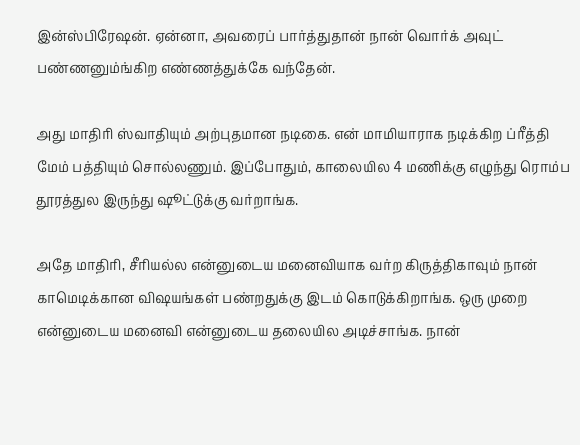இன்ஸ்பிரேஷன். ஏன்னா, அவரைப் பார்த்துதான் நான் வொர்க் அவுட் பண்ணனும்ங்கிற எண்ணத்துக்கே வந்தேன்.

அது மாதிரி ஸ்வாதியும் அற்புதமான நடிகை. என் மாமியாராக நடிக்கிற ப்ரீத்தி மேம் பத்தியும் சொல்லணும். இப்போதும், காலையில 4 மணிக்கு எழுந்து ரொம்ப தூரத்துல இருந்து ஷூட்டுக்கு வர்றாங்க.

அதே மாதிரி, சீரியல்ல என்னுடைய மனைவியாக வர்ற கிருத்திகாவும் நான் காமெடிக்கான விஷயங்கள் பண்றதுக்கு இடம் கொடுக்கிறாங்க. ஒரு முறை என்னுடைய மனைவி என்னுடைய தலையில அடிச்சாங்க. நான்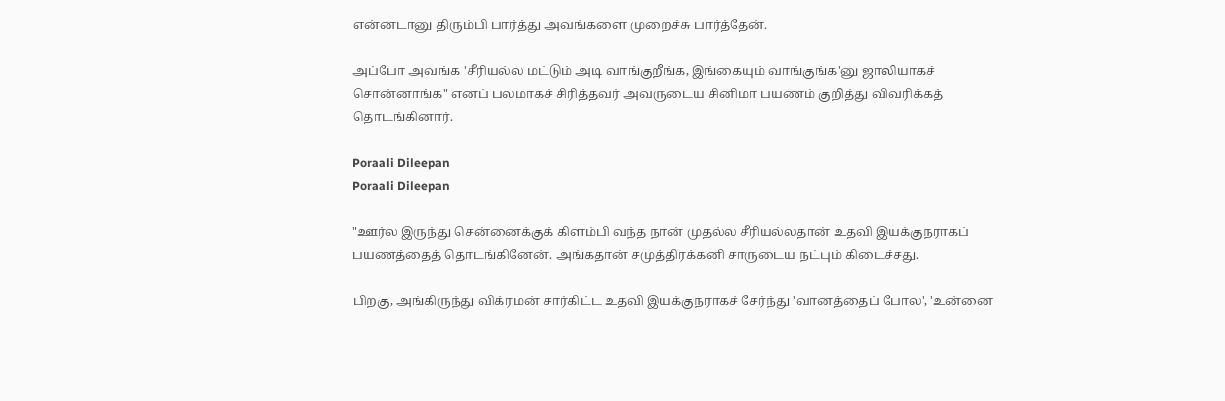என்னடானு திரும்பி பார்த்து அவங்களை முறைச்சு பார்த்தேன்.

அப்போ அவங்க 'சீரியல்ல மட்டும் அடி வாங்குறீங்க, இங்கையும் வாங்குங்க'னு ஜாலியாகச் சொன்னாங்க" எனப் பலமாகச் சிரித்தவர் அவருடைய சினிமா பயணம் குறித்து விவரிக்கத் தொடங்கினார்.

Poraali Dileepan
Poraali Dileepan

"ஊர்ல இருந்து சென்னைக்குக் கிளம்பி வந்த நான் முதல்ல சீரியல்லதான் உதவி இயக்குநராகப் பயணத்தைத் தொடங்கினேன். அங்கதான் சமுத்திரக்கனி சாருடைய நட்பும் கிடைச்சது.

பிறகு, அங்கிருந்து விக்ரமன் சார்கிட்ட உதவி இயக்குநராகச் சேர்ந்து 'வானத்தைப் போல', 'உன்னை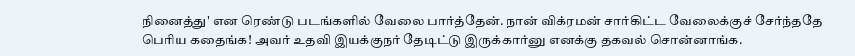நினைத்து' என ரெண்டு படங்களில் வேலை பார்த்தேன். நான் விக்ரமன் சார்கிட்ட வேலைக்குச் சேர்ந்ததே பெரிய கதைங்க! அவர் உதவி இயக்குநர் தேடிட்டு இருக்கார்னு எனக்கு தகவல் சொன்னாங்க.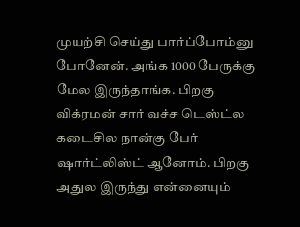முயற்சி செய்து பார்ப்போம்னு போனேன். அங்க 1000 பேருக்கு மேல இருந்தாங்க. பிறகு விக்ரமன் சார் வச்ச டெஸ்ட்ல கடைசில நான்கு பேர் ஷார்ட்லிஸ்ட் ஆனோம். பிறகு அதுல இருந்து என்னையும்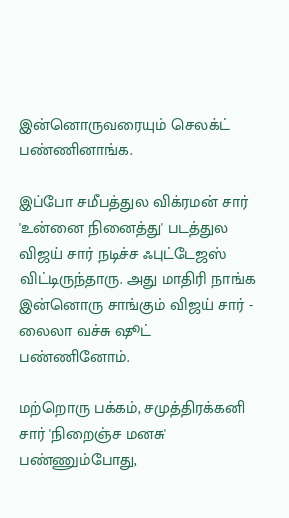இன்னொருவரையும் செலக்ட் பண்ணினாங்க.

இப்போ சமீபத்துல விக்ரமன் சார் 'உன்னை நினைத்து' படத்துல விஜய் சார் நடிச்ச ஃபுட்டேஜஸ் விட்டிருந்தாரு. அது மாதிரி நாங்க இன்னொரு சாங்கும் விஜய் சார் - லைலா வச்சு ஷூட் பண்ணினோம்.

மற்றொரு பக்கம், சமுத்திரக்கனி சார் 'நிறைஞ்ச மனசு' பண்ணும்போது,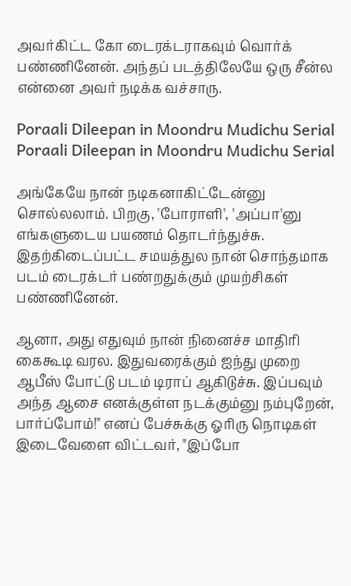அவர்கிட்ட கோ டைரக்டராகவும் வொர்க் பண்ணினேன். அந்தப் படத்திலேயே ஒரு சீன்ல என்னை அவர் நடிக்க வச்சாரு.

Poraali Dileepan in Moondru Mudichu Serial
Poraali Dileepan in Moondru Mudichu Serial

அங்கேயே நான் நடிகனாகிட்டேன்னு சொல்லலாம். பிறகு, 'போராளி', 'அப்பா'னு எங்களுடைய பயணம் தொடர்ந்துச்சு. இதற்கிடைப்பட்ட சமயத்துல நான் சொந்தமாக படம் டைரக்டர் பண்றதுக்கும் முயற்சிகள் பண்ணினேன்.

ஆனா, அது எதுவும் நான் நினைச்ச மாதிரி கைகூடி வரல. இதுவரைக்கும் ஐந்து முறை ஆபீஸ் போட்டு படம் டிராப் ஆகிடுச்சு. இப்பவும் அந்த ஆசை எனக்குள்ள நடக்கும்னு நம்புறேன், பார்ப்போம்!" எனப் பேச்சுக்கு ஓரிரு நொடிகள் இடைவேளை விட்டவர், "இப்போ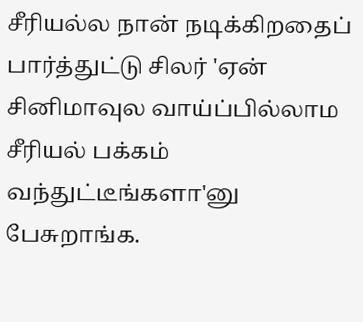சீரியல்ல நான் நடிக்கிறதைப் பார்த்துட்டு சிலர் 'ஏன் சினிமாவுல வாய்ப்பில்லாம சீரியல் பக்கம் வந்துட்டீங்களா'னு பேசுறாங்க.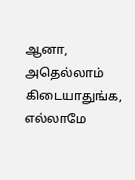ஆனா, அதெல்லாம் கிடையாதுங்க, எல்லாமே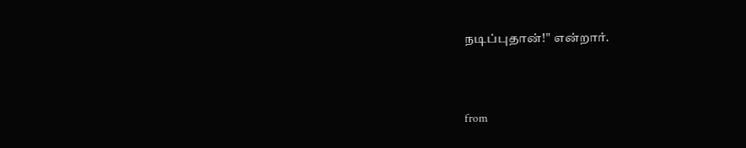நடிப்புதான்!" என்றார்.



from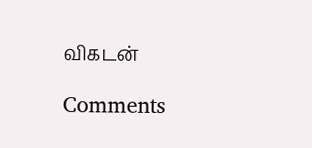விகடன்

Comments